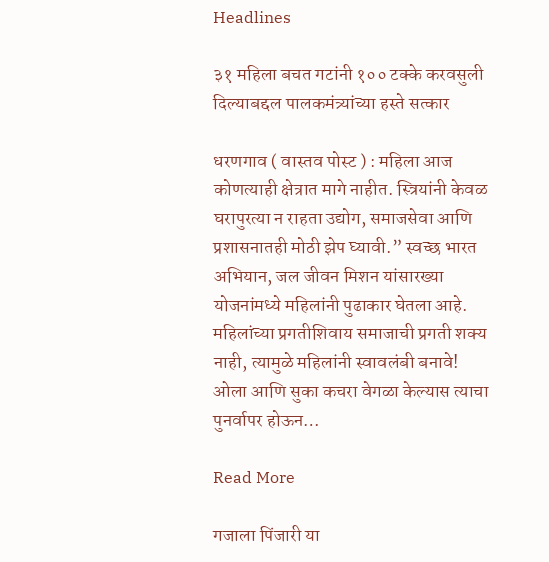Headlines

३१ महिला बचत गटांनी १०० टक्के करवसुली दिल्याबद्दल पालकमंत्र्यांच्या हस्ते सत्कार

धरणगाव ( वास्तव पोस्ट ) : महिला आज कोणत्याही क्षेत्रात मागे नाहीत. स्त्रियांनी केवळ घरापुरत्या न राहता उद्योग, समाजसेवा आणि प्रशासनातही मोठी झेप घ्यावी.” स्वच्छ भारत अभियान, जल जीवन मिशन यांसारख्या योजनांमध्ये महिलांनी पुढाकार घेतला आहे. महिलांच्या प्रगतीशिवाय समाजाची प्रगती शक्य नाही, त्यामुळे महिलांनी स्वावलंबी बनावे! ओला आणि सुका कचरा वेगळा केल्यास त्याचा पुनर्वापर होऊन…

Read More

गजाला पिंजारी या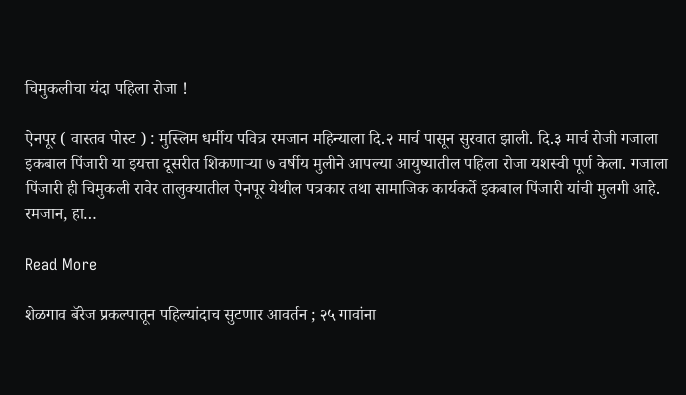चिमुकलीचा यंदा पहिला रोजा !

ऐनपूर ( वास्तव पोस्ट ) : मुस्लिम धर्मीय पवित्र रमजान महिन्याला दि.२ मार्च पासून सुरवात झाली. दि.३ मार्च रोजी गजाला इकबाल पिंजारी या इयत्ता दूसरीत शिकणाऱ्या ७ वर्षीय मुलीने आपल्या आयुष्यातील पहिला रोजा यशस्वी पूर्ण केला. गजाला पिंजारी ही चिमुकली रावेर तालुक्यातील ऐनपूर येथील पत्रकार तथा सामाजिक कार्यकर्ते इकबाल पिंजारी यांची मुलगी आहे. रमजान, हा…

Read More

शेळगाव बॅरेज प्रकल्पातून पहिल्यांदाच सुटणार आवर्तन ; २५ गावांना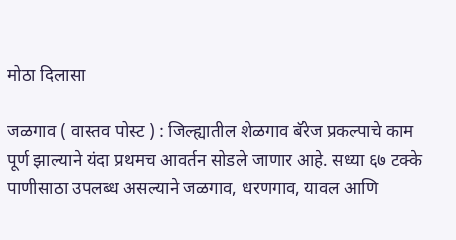मोठा दिलासा

जळगाव ( वास्तव पोस्ट ) : जिल्ह्यातील शेळगाव बॅरेज प्रकल्पाचे काम पूर्ण झाल्याने यंदा प्रथमच आवर्तन सोडले जाणार आहे. सध्या ६७ टक्के पाणीसाठा उपलब्ध असल्याने जळगाव, धरणगाव, यावल आणि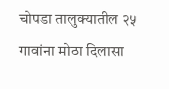चोपडा तालुक्यातील २५ गावांना मोठा दिलासा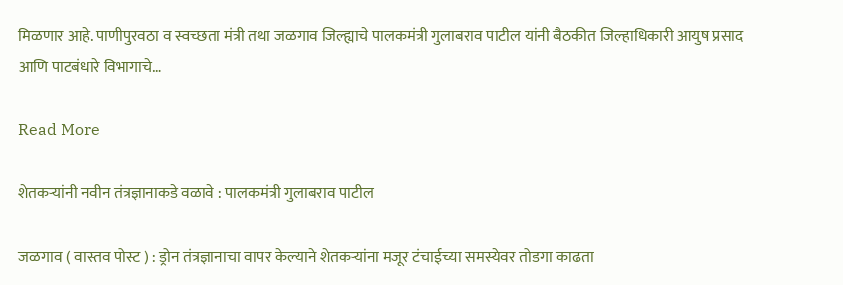मिळणार आहे. पाणीपुरवठा व स्वच्छता मंत्री तथा जळगाव जिल्ह्याचे पालकमंत्री गुलाबराव पाटील यांनी बैठकीत जिल्हाधिकारी आयुष प्रसाद आणि पाटबंधारे विभागाचे…

Read More

शेतकऱ्यांनी नवीन तंत्रज्ञानाकडे वळावे : पालकमंत्री गुलाबराव पाटील

जळगाव ( वास्तव पोस्ट ) : ड्रोन तंत्रज्ञानाचा वापर केल्याने शेतकऱ्यांना मजूर टंचाईच्या समस्येवर तोडगा काढता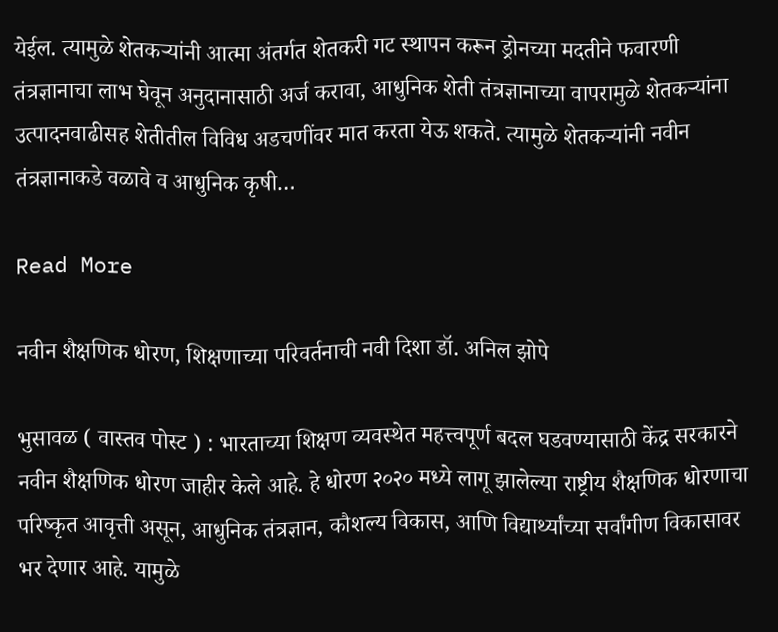येईल. त्यामुळे शेतकऱ्यांनी आत्मा अंतर्गत शेतकरी गट स्थापन करून ड्रोनच्या मदतीने फवारणी तंत्रज्ञानाचा लाभ घेवून अनुदानासाठी अर्ज करावा, आधुनिक शेती तंत्रज्ञानाच्या वापरामुळे शेतकऱ्यांना उत्पादनवाढीसह शेतीतील विविध अडचणींवर मात करता येऊ शकते. त्यामुळे शेतकऱ्यांनी नवीन तंत्रज्ञानाकडे वळावे व आधुनिक कृषी…

Read More

नवीन शैक्षणिक धोरण, शिक्षणाच्या परिवर्तनाची नवी दिशा डॉ. अनिल झोपे

भुसावळ ( वास्तव पोस्ट ) : भारताच्या शिक्षण व्यवस्थेत महत्त्वपूर्ण बदल घडवण्यासाठी केंद्र सरकारने नवीन शैक्षणिक धोरण जाहीर केले आहे. हे धोरण २०२० मध्ये लागू झालेल्या राष्ट्रीय शैक्षणिक धोरणाचा परिष्कृत आवृत्ती असून, आधुनिक तंत्रज्ञान, कौशल्य विकास, आणि विद्यार्थ्यांच्या सर्वांगीण विकासावर भर देणार आहे. यामुळे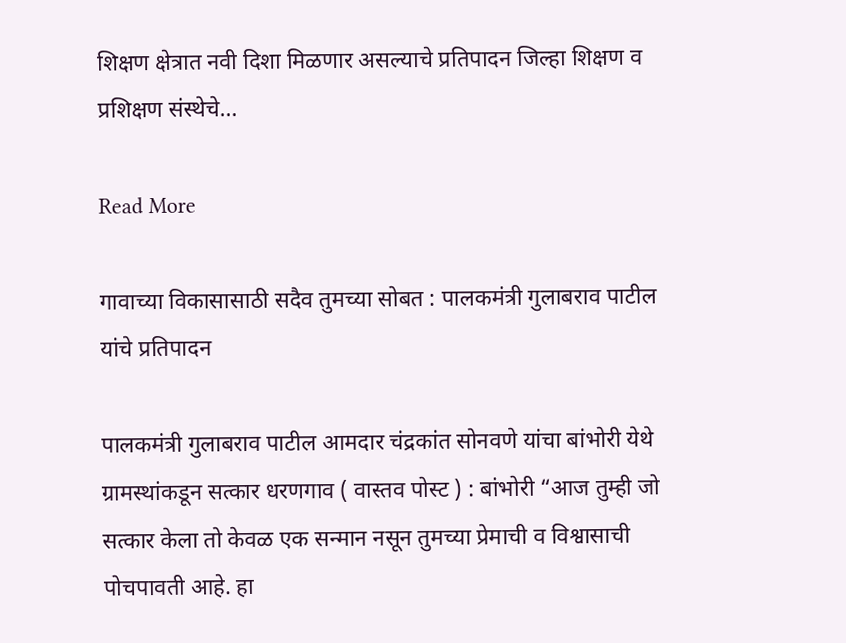शिक्षण क्षेत्रात नवी दिशा मिळणार असल्याचे प्रतिपादन जिल्हा शिक्षण व प्रशिक्षण संस्थेचे…

Read More

गावाच्या विकासासाठी सदैव तुमच्या सोबत : पालकमंत्री गुलाबराव पाटील यांचे प्रतिपादन

पालकमंत्री गुलाबराव पाटील आमदार चंद्रकांत सोनवणे यांचा बांभोरी येथे ग्रामस्थांकडून सत्कार धरणगाव ( वास्तव पोस्ट ) : बांभोरी “आज तुम्ही जो सत्कार केला तो केवळ एक सन्मान नसून तुमच्या प्रेमाची व विश्वासाची पोचपावती आहे. हा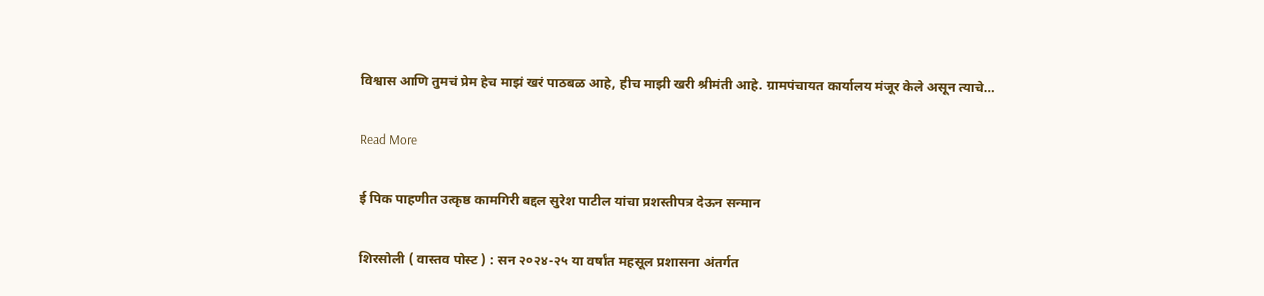विश्वास आणि तुमचं प्रेम हेच माझं खरं पाठबळ आहे, हीच माझी खरी श्रीमंती आहे. ग्रामपंचायत कार्यालय मंजूर केले असून त्याचे…

Read More

ई पिक पाहणीत उत्कृष्ठ कामगिरी बद्दल सुरेश पाटील यांचा प्रशस्तीपत्र देऊन सन्मान

शिरसोली ( वास्तव पोस्ट ) : सन २०२४-२५ या वर्षांत महसूल प्रशासना अंतर्गत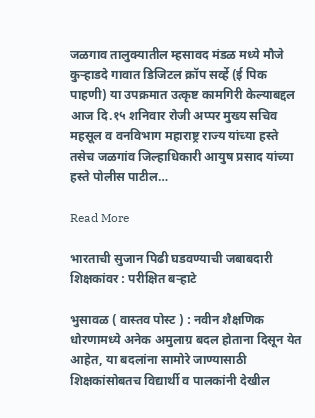जळगाव तालुक्यातील म्हसावद मंडळ मध्ये मौजे कुऱ्हाडदे गावात डिजिटल क्रॉप सर्व्हे (ई पिक पाहणी) या उपक्रमात उत्कृष्ट कामगिरी केल्याबद्दल आज दि.१५ शनिवार रोजी अप्पर मुख्य सचिव महसूल व वनविभाग महाराष्ट्र राज्य यांच्या हस्ते तसेच जळगांव जिल्हाधिकारी आयुष प्रसाद यांच्या हस्ते पोलीस पाटील…

Read More

भारताची सुजान पिढी घडवण्याची जबाबदारी शिक्षकांवर : परीक्षित बऱ्हाटे

भुसावळ ( वास्तव पोस्ट ) : नवीन शैक्षणिक धोरणामध्ये अनेक अमुलाग्र बदल होताना दिसून येत आहेत, या बदलांना सामोरे जाण्यासाठी शिक्षकांसोबतच विद्यार्थी व पालकांनी देखील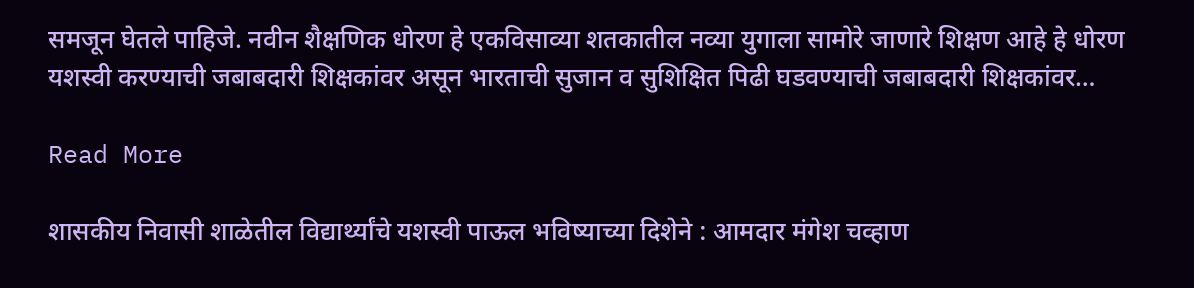समजून घेतले पाहिजे. नवीन शैक्षणिक धोरण हे एकविसाव्या शतकातील नव्या युगाला सामोरे जाणारे शिक्षण आहे हे धोरण यशस्वी करण्याची जबाबदारी शिक्षकांवर असून भारताची सुजान व सुशिक्षित पिढी घडवण्याची जबाबदारी शिक्षकांवर…

Read More

शासकीय निवासी शाळेतील विद्यार्थ्यांचे यशस्वी पाऊल भविष्याच्या दिशेने : आमदार मंगेश चव्हाण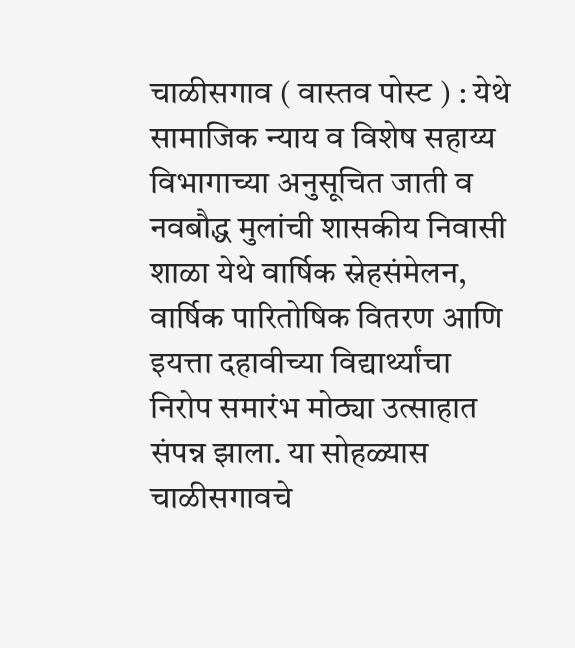चाळीसगाव ( वास्तव पोस्ट ) : येथे सामाजिक न्याय व विशेष सहाय्य विभागाच्या अनुसूचित जाती व नवबौद्ध मुलांची शासकीय निवासी शाळा येथे वार्षिक स्नेहसंमेलन, वार्षिक पारितोषिक वितरण आणि इयत्ता दहावीच्या विद्यार्थ्यांचा निरोप समारंभ मोठ्या उत्साहात संपन्न झाला. या सोहळ्यास चाळीसगावचे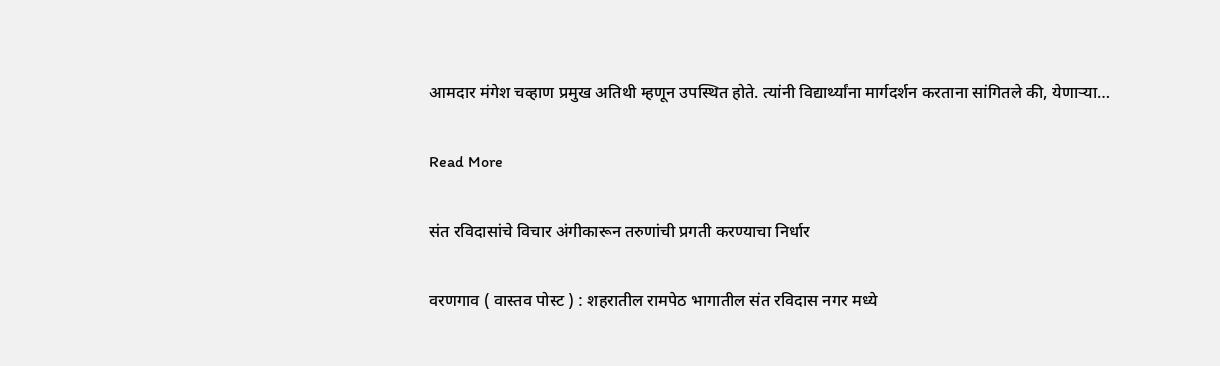आमदार मंगेश चव्हाण प्रमुख अतिथी म्हणून उपस्थित होते. त्यांनी विद्यार्थ्यांना मार्गदर्शन करताना सांगितले की, येणाऱ्या…

Read More

संत रविदासांचे विचार अंगीकारून तरुणांची प्रगती करण्याचा निर्धार

वरणगाव ( वास्तव पोस्ट ) : शहरातील रामपेठ भागातील संत रविदास नगर मध्ये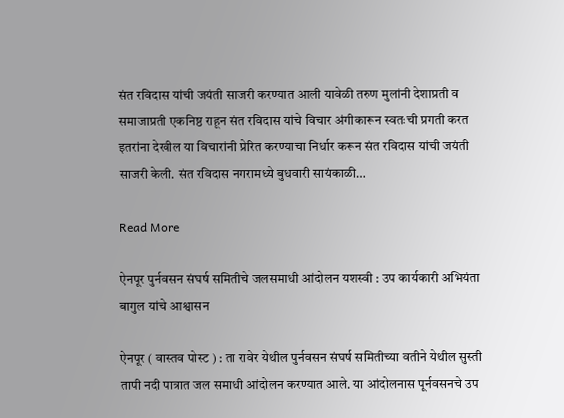संत रविदास यांची जयंती साजरी करण्यात आली यावेळी तरुण मुलांनी देशाप्रती व समाजाप्रती एकनिष्ठ राहून संत रविदास यांचे विचार अंगीकारून स्वतःची प्रगती करत इतरांना देखील या विचारांनी प्रेरित करण्याचा निर्धार करून संत रविदास यांची जयंती साजरी केली. संत रविदास नगरामध्ये बुधवारी सायंकाळी…

Read More

ऐनपूर पुर्नवसन संघर्ष समितीचे जलसमाधी आंदोलन यशस्वी : उप कार्यकारी अभियंता बागुल यांचे आश्वासन

ऐनपूर ( वास्तव पोस्ट ) : ता रावेर येथील पुर्नवसन संघर्ष समितीच्या वतीने येथील सुस्ती तापी नदी पात्रात जल समाधी आंदोलन करण्यात आले. या आंदोलनास पूर्नवसनचे उप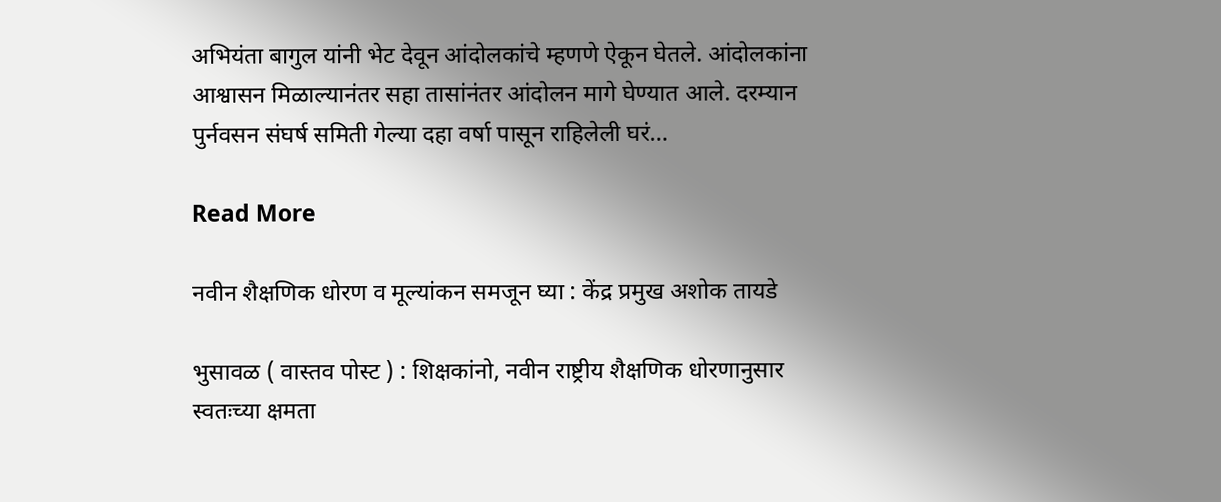अभियंता बागुल यांनी भेट देवून आंदोलकांचे म्हणणे ऐकून घेतले. आंदोलकांना आश्वासन मिळाल्यानंतर सहा तासांनंतर आंदोलन मागे घेण्यात आले. दरम्यान पुर्नवसन संघर्ष समिती गेल्या दहा वर्षा पासून राहिलेली घरं…

Read More

नवीन शैक्षणिक धोरण व मूल्यांकन समजून घ्या : केंद्र प्रमुख अशोक तायडे

भुसावळ ( वास्तव पोस्ट ) : शिक्षकांनो, नवीन राष्ट्रीय शैक्षणिक धोरणानुसार स्वतःच्या क्षमता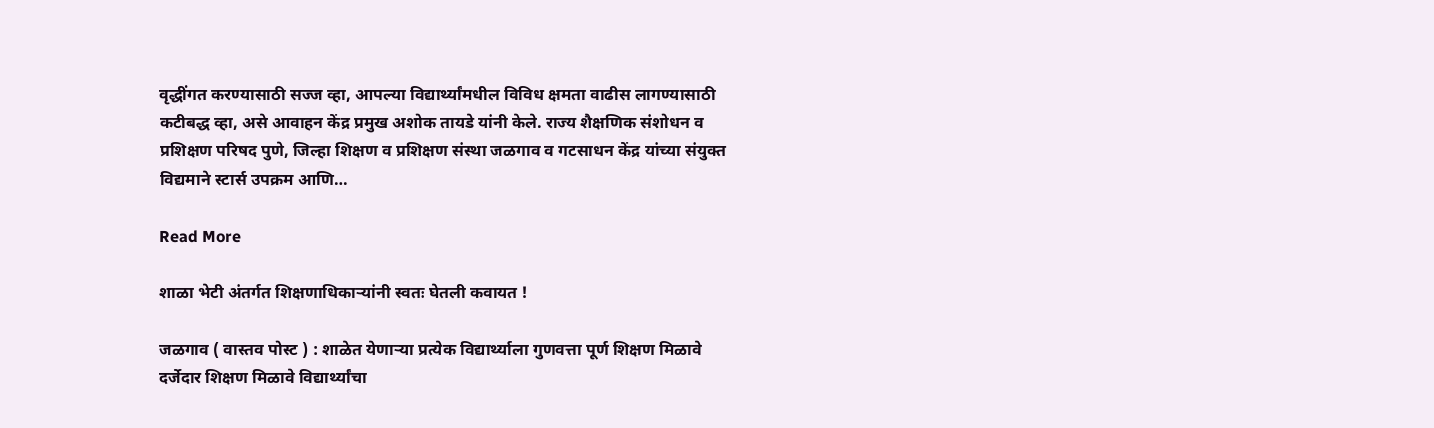वृद्धींगत करण्यासाठी सज्ज व्हा, आपल्या विद्यार्थ्यांमधील विविध क्षमता वाढीस लागण्यासाठी कटीबद्ध व्हा, असे आवाहन केंद्र प्रमुख अशोक तायडे यांनी केले. राज्य शैक्षणिक संशोधन व प्रशिक्षण परिषद पुणे, जिल्हा शिक्षण व प्रशिक्षण संस्था जळगाव व गटसाधन केंद्र यांच्या संयुक्त विद्यमाने स्टार्स उपक्रम आणि…

Read More

शाळा भेटी अंतर्गत शिक्षणाधिकाऱ्यांनी स्वतः घेतली कवायत !

जळगाव ( वास्तव पोस्ट ) : शाळेत येणाऱ्या प्रत्येक विद्यार्थ्याला गुणवत्ता पूर्ण शिक्षण मिळावे दर्जेदार शिक्षण मिळावे विद्यार्थ्यांचा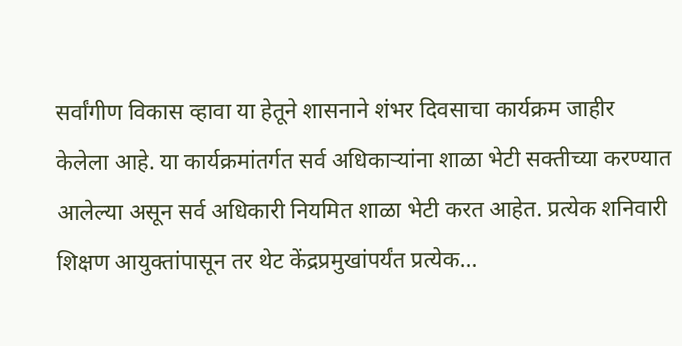सर्वांगीण विकास व्हावा या हेतूने शासनाने शंभर दिवसाचा कार्यक्रम जाहीर केलेला आहे. या कार्यक्रमांतर्गत सर्व अधिकाऱ्यांना शाळा भेटी सक्तीच्या करण्यात आलेल्या असून सर्व अधिकारी नियमित शाळा भेटी करत आहेत. प्रत्येक शनिवारी शिक्षण आयुक्तांपासून तर थेट केंद्रप्रमुखांपर्यंत प्रत्येक…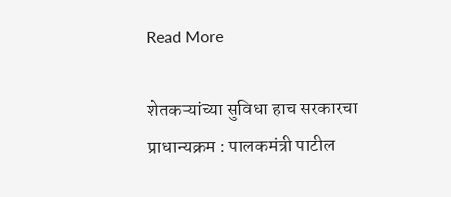Read More

शेतकऱ्यांच्या सुविधा हाच सरकारचा प्राधान्यक्रम : पालकमंत्री पाटील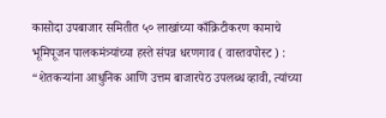कासोदा उपबाजार समितीत ५० लाखांच्या काँक्रिटीकरण कामाचे भूमिपूजन पालकमंत्र्यांच्या हस्ते संपन्न धरणगाव ( वास्तवपोस्ट ) : “शेतकऱ्यांना आधुनिक आणि उत्तम बाजारपेठ उपलब्ध व्हावी, त्यांच्या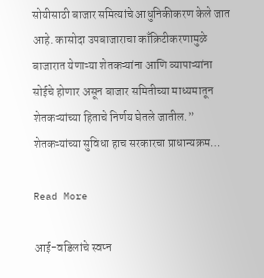सोयीसाठी बाजार समित्यांचे आधुनिकीकरण केले जात आहे. कासोदा उपबाजाराचा काँक्रिटीकरणामुळे बाजारात येणाऱ्या शेतकऱ्यांना आणि व्यापाऱ्यांना सोईचे होणार असून बाजार समितीच्या माध्यमातून शेतकऱ्यांच्या हिताचे निर्णय घेतले जातील.” शेतकऱ्यांच्या सुविधा हाच सरकारचा प्राधान्यक्रम…

Read More

आई-वडिलांचे स्वप्न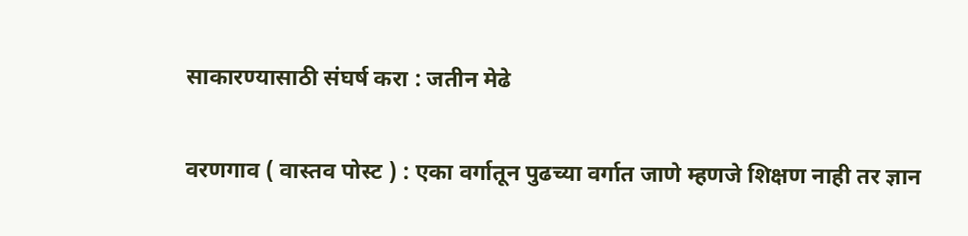साकारण्यासाठी संघर्ष करा : जतीन मेढे

वरणगाव ( वास्तव पोस्ट ) : एका वर्गातून पुढच्या वर्गात जाणे म्हणजे शिक्षण नाही तर ज्ञान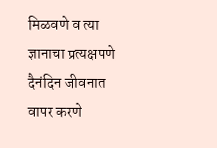मिळवणे व त्या ज्ञानाचा प्रत्यक्षपणे दैनंदिन जीवनात वापर करणे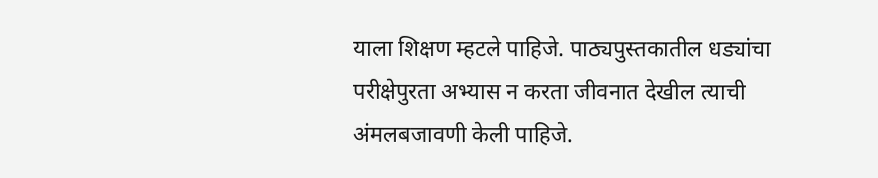याला शिक्षण म्हटले पाहिजे. पाठ्यपुस्तकातील धड्यांचा परीक्षेपुरता अभ्यास न करता जीवनात देखील त्याची अंमलबजावणी केली पाहिजे.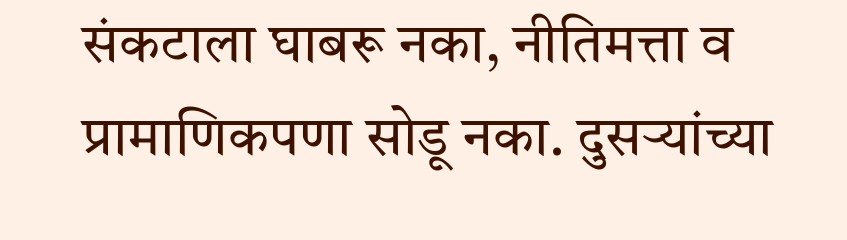संकटाला घाबरू नका, नीतिमत्ता व प्रामाणिकपणा सोडू नका. दुसऱ्यांच्या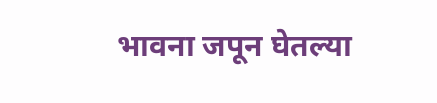भावना जपून घेतल्या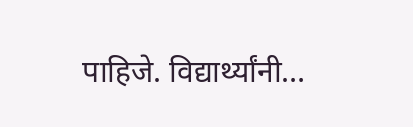पाहिजे. विद्यार्थ्यांनी…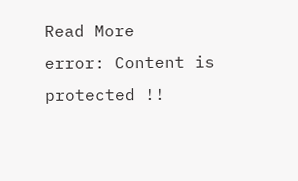Read More
error: Content is protected !!